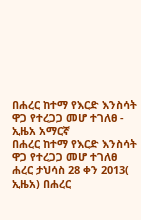በሐረር ከተማ የእርድ እንስሳት ዋጋ የተረጋጋ መሆ ተገለፀ - ኢዜአ አማርኛ
በሐረር ከተማ የእርድ እንስሳት ዋጋ የተረጋጋ መሆ ተገለፀ
ሐረር ታህሳስ 28 ቀን 2013( ኢዜአ) በሐረር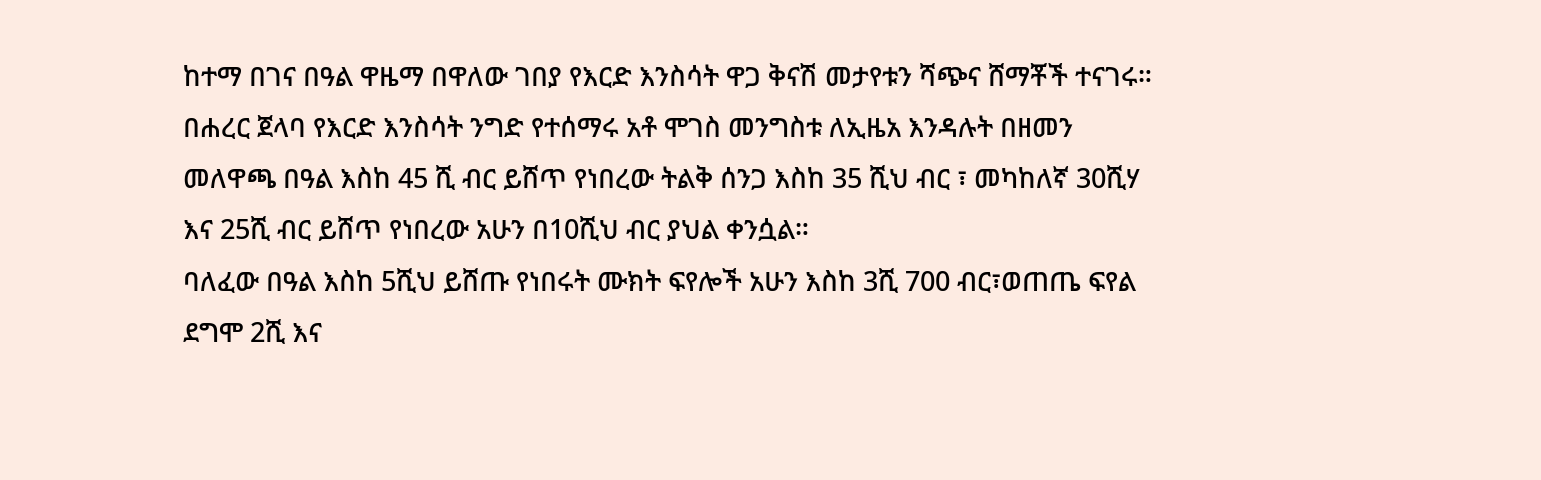ከተማ በገና በዓል ዋዜማ በዋለው ገበያ የእርድ እንስሳት ዋጋ ቅናሽ መታየቱን ሻጭና ሸማቾች ተናገሩ።
በሐረር ጀላባ የእርድ እንስሳት ንግድ የተሰማሩ አቶ ሞገስ መንግስቱ ለኢዜአ እንዳሉት በዘመን መለዋጫ በዓል እስከ 45 ሺ ብር ይሸጥ የነበረው ትልቅ ሰንጋ እስከ 35 ሺህ ብር ፣ መካከለኛ 30ሺሃ እና 25ሺ ብር ይሸጥ የነበረው አሁን በ10ሺህ ብር ያህል ቀንሷል።
ባለፈው በዓል እስከ 5ሺህ ይሸጡ የነበሩት ሙክት ፍየሎች አሁን እስከ 3ሺ 700 ብር፣ወጠጤ ፍየል ደግሞ 2ሺ እና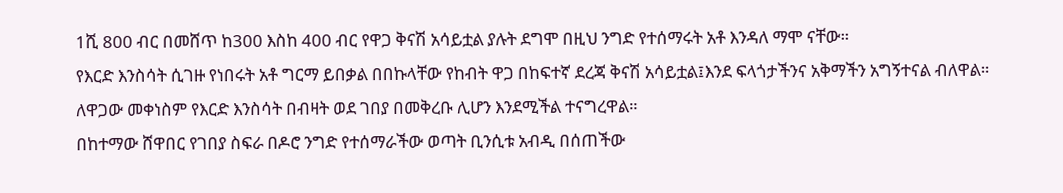1ሺ 800 ብር በመሸጥ ከ300 እስከ 400 ብር የዋጋ ቅናሽ አሳይቷል ያሉት ደግሞ በዚህ ንግድ የተሰማሩት አቶ እንዳለ ማሞ ናቸው።
የእርድ እንስሳት ሲገዙ የነበሩት አቶ ግርማ ይበቃል በበኩላቸው የከብት ዋጋ በከፍተኛ ደረጃ ቅናሽ አሳይቷል፤እንደ ፍላጎታችንና አቅማችን አግኝተናል ብለዋል።
ለዋጋው መቀነስም የእርድ እንስሳት በብዛት ወደ ገበያ በመቅረቡ ሊሆን እንደሚችል ተናግረዋል።
በከተማው ሸዋበር የገበያ ስፍራ በዶሮ ንግድ የተሰማራችው ወጣት ቢንሲቱ አብዲ በሰጠችው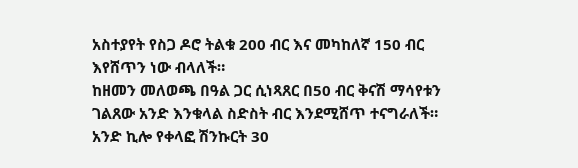አስተያየት የስጋ ዶሮ ትልቁ 200 ብር እና መካከለኛ 150 ብር እየሸጥን ነው ብላለች።
ከዘመን መለወጫ በዓል ጋር ሲነጻጸር በ50 ብር ቅናሽ ማሳየቱን ገልጸው አንድ እንቁላል ስድስት ብር እንደሚሸጥ ተናግራለች።
አንድ ኪሎ የቀላፎ ሽንኩርት 30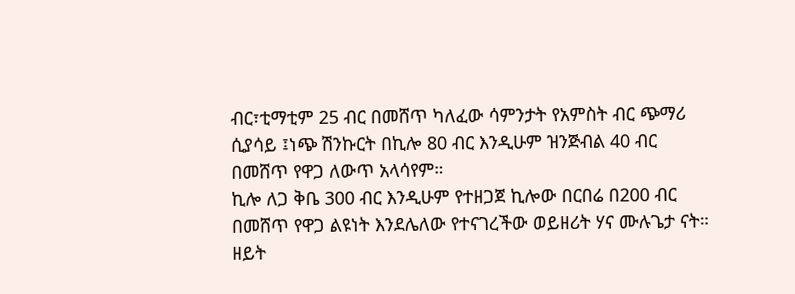ብር፣ቲማቲም 25 ብር በመሸጥ ካለፈው ሳምንታት የአምስት ብር ጭማሪ ሲያሳይ ፤ነጭ ሽንኩርት በኪሎ 80 ብር እንዲሁም ዝንጅብል 40 ብር በመሸጥ የዋጋ ለውጥ አላሳየም።
ኪሎ ለጋ ቅቤ 300 ብር እንዲሁም የተዘጋጀ ኪሎው በርበሬ በ200 ብር በመሸጥ የዋጋ ልዩነት እንደሌለው የተናገረችው ወይዘሪት ሃና ሙሉጌታ ናት።
ዘይት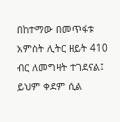በከተማው በመጥፋቱ አምስት ሊትር ዘይት 410 ብር ለመግዛት ተገደናል፤ ይህም ቀደም ሲል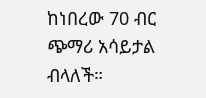ከነበረው 70 ብር ጭማሪ አሳይታል ብላለች።